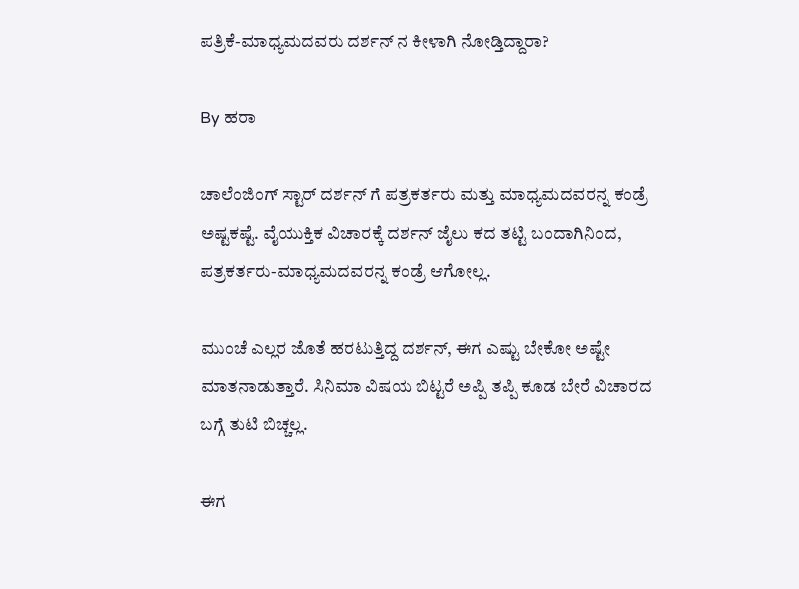ಪತ್ರಿಕೆ-ಮಾಧ್ಯಮದವರು ದರ್ಶನ್ ನ ಕೀಳಾಗಿ ನೋಡ್ತಿದ್ದಾರಾ?

By ಹರಾ

ಚಾಲೆಂಜಿಂಗ್ ಸ್ಟಾರ್ ದರ್ಶನ್ ಗೆ ಪತ್ರಕರ್ತರು ಮತ್ತು ಮಾಧ್ಯಮದವರನ್ನ ಕಂಡ್ರೆ ಅಷ್ಟಕಷ್ಟೆ. ವೈಯುಕ್ತಿಕ ವಿಚಾರಕ್ಕೆ ದರ್ಶನ್ ಜೈಲು ಕದ ತಟ್ಟಿ ಬಂದಾಗಿನಿಂದ, ಪತ್ರಕರ್ತರು-ಮಾಧ್ಯಮದವರನ್ನ ಕಂಡ್ರೆ ಆಗೋಲ್ಲ.

ಮುಂಚೆ ಎಲ್ಲರ ಜೊತೆ ಹರಟುತ್ತಿದ್ದ ದರ್ಶನ್, ಈಗ ಎಷ್ಟು ಬೇಕೋ ಅಷ್ಟೇ ಮಾತನಾಡುತ್ತಾರೆ. ಸಿನಿಮಾ ವಿಷಯ ಬಿಟ್ಟರೆ ಅಪ್ಪಿ ತಪ್ಪಿ ಕೂಡ ಬೇರೆ ವಿಚಾರದ ಬಗ್ಗೆ ತುಟಿ ಬಿಚ್ಚಲ್ಲ.

ಈಗ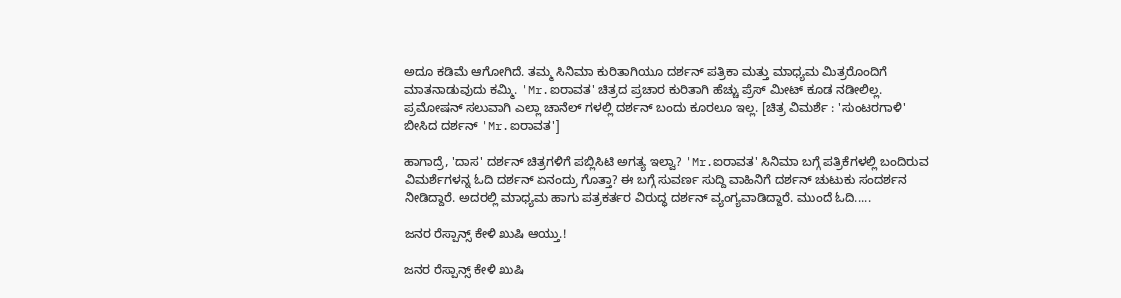ಅದೂ ಕಡಿಮೆ ಆಗೋಗಿದೆ. ತಮ್ಮ ಸಿನಿಮಾ ಕುರಿತಾಗಿಯೂ ದರ್ಶನ್ ಪತ್ರಿಕಾ ಮತ್ತು ಮಾಧ್ಯಮ ಮಿತ್ರರೊಂದಿಗೆ ಮಾತನಾಡುವುದು ಕಮ್ಮಿ. 'Mr.ಐರಾವತ' ಚಿತ್ರದ ಪ್ರಚಾರ ಕುರಿತಾಗಿ ಹೆಚ್ಚು ಪ್ರೆಸ್ ಮೀಟ್ ಕೂಡ ನಡೀಲಿಲ್ಲ. ಪ್ರಮೋಷನ್ ಸಲುವಾಗಿ ಎಲ್ಲಾ ಚಾನೆಲ್ ಗಳಲ್ಲಿ ದರ್ಶನ್ ಬಂದು ಕೂರಲೂ ಇಲ್ಲ. [ಚಿತ್ರ ವಿಮರ್ಶೆ : 'ಸುಂಟರಗಾಳಿ' ಬೀಸಿದ ದರ್ಶನ್ 'Mr.ಐರಾವತ']

ಹಾಗಾದ್ರೆ, 'ದಾಸ' ದರ್ಶನ್ ಚಿತ್ರಗಳಿಗೆ ಪಬ್ಲಿಸಿಟಿ ಅಗತ್ಯ ಇಲ್ವಾ? 'Mr.ಐರಾವತ' ಸಿನಿಮಾ ಬಗ್ಗೆ ಪತ್ರಿಕೆಗಳಲ್ಲಿ ಬಂದಿರುವ ವಿಮರ್ಶೆಗಳನ್ನ ಓದಿ ದರ್ಶನ್ ಏನಂದ್ರು ಗೊತ್ತಾ? ಈ ಬಗ್ಗೆ ಸುವರ್ಣ ಸುದ್ದಿ ವಾಹಿನಿಗೆ ದರ್ಶನ್ ಚುಟುಕು ಸಂದರ್ಶನ ನೀಡಿದ್ದಾರೆ. ಅದರಲ್ಲಿ ಮಾಧ್ಯಮ ಹಾಗು ಪತ್ರಕರ್ತರ ವಿರುದ್ಧ ದರ್ಶನ್ ವ್ಯಂಗ್ಯವಾಡಿದ್ದಾರೆ. ಮುಂದೆ ಓದಿ.....

ಜನರ ರೆಸ್ಪಾನ್ಸ್ ಕೇಳಿ ಖುಷಿ ಆಯ್ತು.!

ಜನರ ರೆಸ್ಪಾನ್ಸ್ ಕೇಳಿ ಖುಷಿ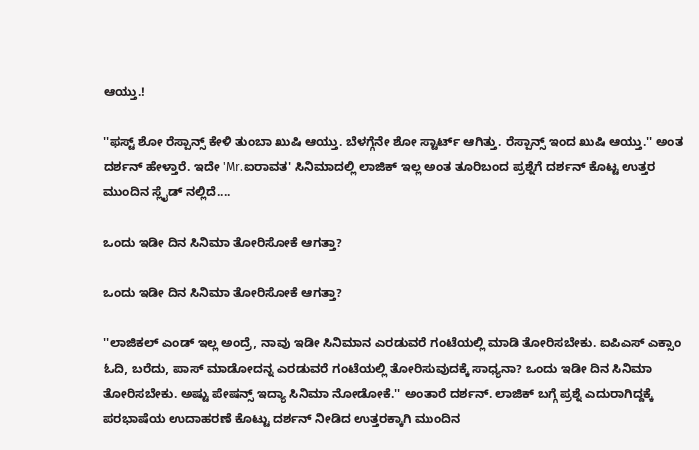ಆಯ್ತು.!

''ಫಸ್ಟ್ ಶೋ ರೆಸ್ಪಾನ್ಸ್ ಕೇಳಿ ತುಂಬಾ ಖುಷಿ ಆಯ್ತು. ಬೆಳಗ್ಗೆನೇ ಶೋ ಸ್ಟಾರ್ಟ್ ಆಗಿತ್ತು. ರೆಸ್ಪಾನ್ಸ್ ಇಂದ ಖುಷಿ ಆಯ್ತು.'' ಅಂತ ದರ್ಶನ್ ಹೇಳ್ತಾರೆ. ಇದೇ 'Mr.ಐರಾವತ' ಸಿನಿಮಾದಲ್ಲಿ ಲಾಜಿಕ್ ಇಲ್ಲ ಅಂತ ತೂರಿಬಂದ ಪ್ರಶ್ನೆಗೆ ದರ್ಶನ್ ಕೊಟ್ಟ ಉತ್ತರ ಮುಂದಿನ ಸ್ಲೈಡ್ ನಲ್ಲಿದೆ....

ಒಂದು ಇಡೀ ದಿನ ಸಿನಿಮಾ ತೋರಿಸೋಕೆ ಆಗತ್ತಾ?

ಒಂದು ಇಡೀ ದಿನ ಸಿನಿಮಾ ತೋರಿಸೋಕೆ ಆಗತ್ತಾ?

''ಲಾಜಿಕಲ್ ಎಂಡ್ ಇಲ್ಲ ಅಂದ್ರೆ, ನಾವು ಇಡೀ ಸಿನಿಮಾನ ಎರಡುವರೆ ಗಂಟೆಯಲ್ಲಿ ಮಾಡಿ ತೋರಿಸಬೇಕು. ಐಪಿಎಸ್ ಎಕ್ಸಾಂ ಓದಿ, ಬರೆದು, ಪಾಸ್ ಮಾಡೋದನ್ನ ಎರಡುವರೆ ಗಂಟೆಯಲ್ಲಿ ತೋರಿಸುವುದಕ್ಕೆ ಸಾಧ್ಯನಾ? ಒಂದು ಇಡೀ ದಿನ ಸಿನಿಮಾ ತೋರಿಸಬೇಕು. ಅಷ್ಟು ಪೇಷನ್ಸ್ ಇದ್ಯಾ ಸಿನಿಮಾ ನೋಡೋಕೆ.'' ಅಂತಾರೆ ದರ್ಶನ್. ಲಾಜಿಕ್ ಬಗ್ಗೆ ಪ್ರಶ್ನೆ ಎದುರಾಗಿದ್ದಕ್ಕೆ ಪರಭಾಷೆಯ ಉದಾಹರಣೆ ಕೊಟ್ಟು ದರ್ಶನ್ ನೀಡಿದ ಉತ್ತರಕ್ಕಾಗಿ ಮುಂದಿನ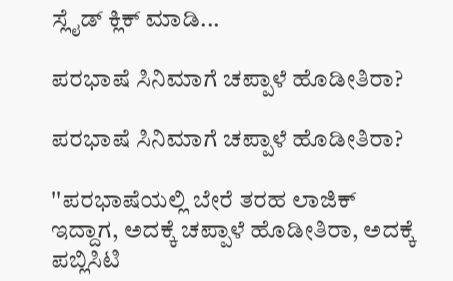ಸ್ಲೈಡ್ ಕ್ಲಿಕ್ ಮಾಡಿ...

ಪರಭಾಷೆ ಸಿನಿಮಾಗೆ ಚಪ್ಪಾಳೆ ಹೊಡೀತಿರಾ?

ಪರಭಾಷೆ ಸಿನಿಮಾಗೆ ಚಪ್ಪಾಳೆ ಹೊಡೀತಿರಾ?

''ಪರಭಾಷೆಯಲ್ಲಿ ಬೇರೆ ತರಹ ಲಾಜಿಕ್ ಇದ್ದಾಗ, ಅದಕ್ಕೆ ಚಪ್ಪಾಳೆ ಹೊಡೀತಿರಾ, ಅದಕ್ಕೆ ಪಬ್ಲಿಸಿಟಿ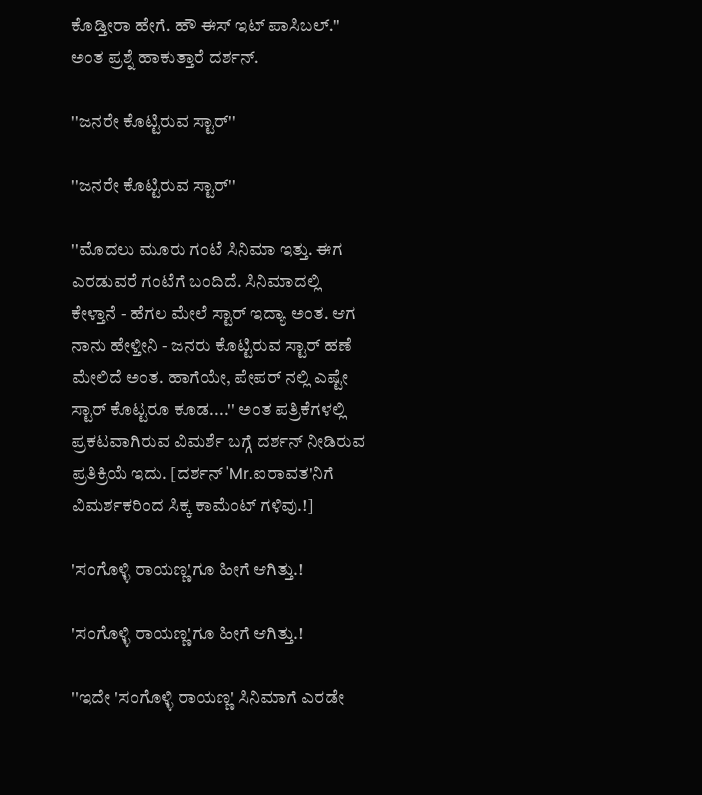ಕೊಡ್ತೀರಾ ಹೇಗೆ. ಹೌ ಈಸ್ ಇಟ್ ಪಾಸಿಬಲ್.'' ಅಂತ ಪ್ರಶ್ನೆ ಹಾಕುತ್ತಾರೆ ದರ್ಶನ್.

''ಜನರೇ ಕೊಟ್ಟಿರುವ ಸ್ಟಾರ್''

''ಜನರೇ ಕೊಟ್ಟಿರುವ ಸ್ಟಾರ್''

''ಮೊದಲು ಮೂರು ಗಂಟೆ ಸಿನಿಮಾ ಇತ್ತು. ಈಗ ಎರಡುವರೆ ಗಂಟೆಗೆ ಬಂದಿದೆ. ಸಿನಿಮಾದಲ್ಲಿ ಕೇಳ್ತಾನೆ - ಹೆಗಲ ಮೇಲೆ ಸ್ಟಾರ್ ಇದ್ಯಾ ಅಂತ. ಆಗ ನಾನು ಹೇಳ್ತೀನಿ - ಜನರು ಕೊಟ್ಟಿರುವ ಸ್ಟಾರ್ ಹಣೆ ಮೇಲಿದೆ ಅಂತ. ಹಾಗೆಯೇ, ಪೇಪರ್ ನಲ್ಲಿ ಎಷ್ಟೇ ಸ್ಟಾರ್ ಕೊಟ್ಟರೂ ಕೂಡ....'' ಅಂತ ಪತ್ರಿಕೆಗಳಲ್ಲಿ ಪ್ರಕಟವಾಗಿರುವ ವಿಮರ್ಶೆ ಬಗ್ಗೆ ದರ್ಶನ್ ನೀಡಿರುವ ಪ್ರತಿಕ್ರಿಯೆ ಇದು. [ದರ್ಶನ್ 'Mr.ಐರಾವತ'ನಿಗೆ ವಿಮರ್ಶಕರಿಂದ ಸಿಕ್ಕ ಕಾಮೆಂಟ್ ಗಳಿವು.!]

'ಸಂಗೊಳ್ಳಿ ರಾಯಣ್ಣ'ಗೂ ಹೀಗೆ ಆಗಿತ್ತು.!

'ಸಂಗೊಳ್ಳಿ ರಾಯಣ್ಣ'ಗೂ ಹೀಗೆ ಆಗಿತ್ತು.!

''ಇದೇ 'ಸಂಗೊಳ್ಳಿ ರಾಯಣ್ಣ' ಸಿನಿಮಾಗೆ ಎರಡೇ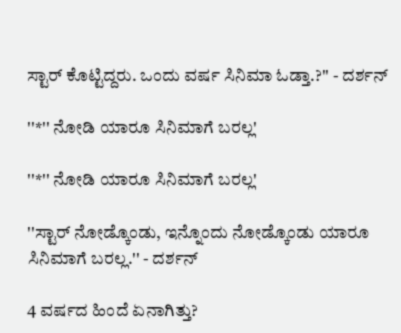ಸ್ಟಾರ್ ಕೊಟ್ಟಿದ್ದರು. ಒಂದು ವರ್ಷ ಸಿನಿಮಾ ಓಡ್ತಾ.?'' - ದರ್ಶನ್

''*'' ನೋಡಿ ಯಾರೂ ಸಿನಿಮಾಗೆ ಬರಲ್ಲ'

''*'' ನೋಡಿ ಯಾರೂ ಸಿನಿಮಾಗೆ ಬರಲ್ಲ'

''ಸ್ಟಾರ್ ನೋಡ್ಕೊಂಡು, ಇನ್ನೊಂದು ನೋಡ್ಕೊಂಡು ಯಾರೂ ಸಿನಿಮಾಗೆ ಬರಲ್ಲ.'' - ದರ್ಶನ್

4 ವರ್ಷದ ಹಿಂದೆ ಏನಾಗಿತ್ತು?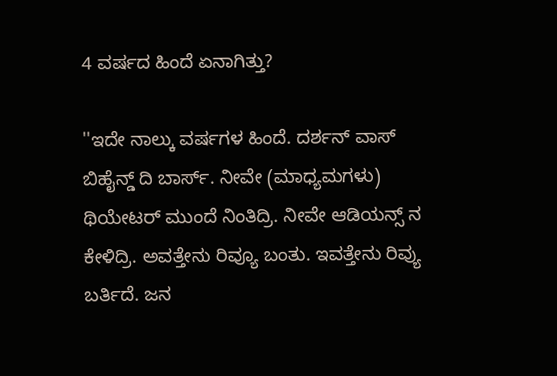4 ವರ್ಷದ ಹಿಂದೆ ಏನಾಗಿತ್ತು?

''ಇದೇ ನಾಲ್ಕು ವರ್ಷಗಳ ಹಿಂದೆ. ದರ್ಶನ್ ವಾಸ್ ಬಿಹೈನ್ಡ್ ದಿ ಬಾರ್ಸ್. ನೀವೇ (ಮಾಧ್ಯಮಗಳು) ಥಿಯೇಟರ್ ಮುಂದೆ ನಿಂತಿದ್ರಿ. ನೀವೇ ಆಡಿಯನ್ಸ್ ನ ಕೇಳಿದ್ರಿ. ಅವತ್ತೇನು ರಿವ್ಯೂ ಬಂತು. ಇವತ್ತೇನು ರಿವ್ಯು ಬರ್ತಿದೆ. ಜನ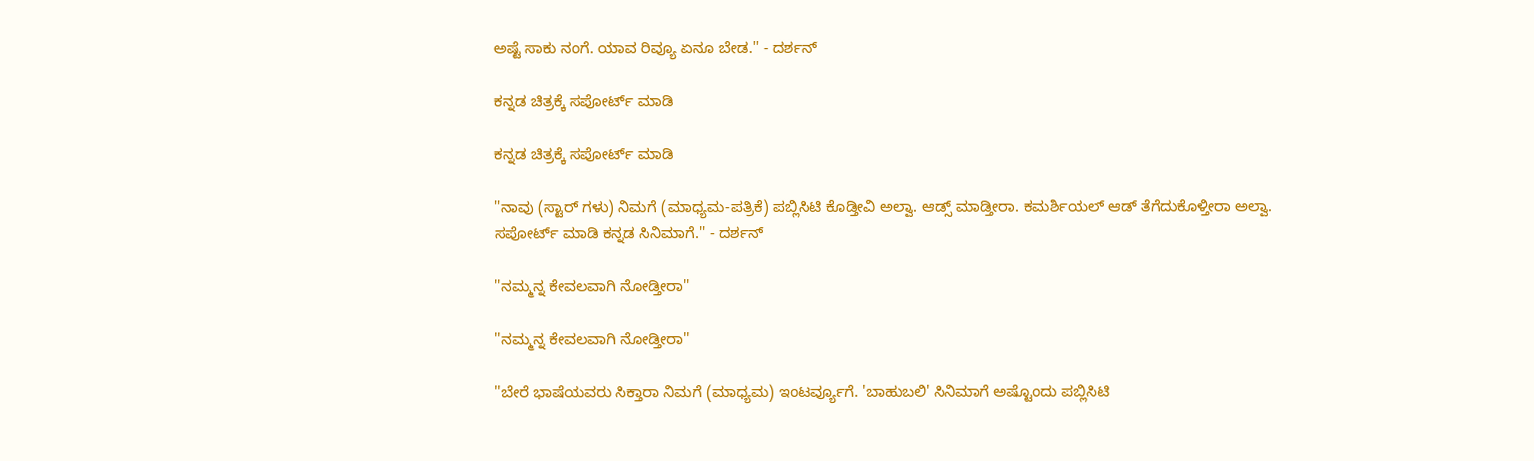ಅಷ್ಟೆ ಸಾಕು ನಂಗೆ. ಯಾವ ರಿವ್ಯೂ ಏನೂ ಬೇಡ.'' - ದರ್ಶನ್

ಕನ್ನಡ ಚಿತ್ರಕ್ಕೆ ಸಪೋರ್ಟ್ ಮಾಡಿ

ಕನ್ನಡ ಚಿತ್ರಕ್ಕೆ ಸಪೋರ್ಟ್ ಮಾಡಿ

''ನಾವು (ಸ್ಟಾರ್ ಗಳು) ನಿಮಗೆ (ಮಾಧ್ಯಮ-ಪತ್ರಿಕೆ) ಪಬ್ಲಿಸಿಟಿ ಕೊಡ್ತೀವಿ ಅಲ್ವಾ. ಆಡ್ಸ್ ಮಾಡ್ತೀರಾ. ಕಮರ್ಶಿಯಲ್ ಆಡ್ ತೆಗೆದುಕೊಳ್ತೀರಾ ಅಲ್ವಾ. ಸಪೋರ್ಟ್ ಮಾಡಿ ಕನ್ನಡ ಸಿನಿಮಾಗೆ.'' - ದರ್ಶನ್

''ನಮ್ಮನ್ನ ಕೇವಲವಾಗಿ ನೋಡ್ತೀರಾ''

''ನಮ್ಮನ್ನ ಕೇವಲವಾಗಿ ನೋಡ್ತೀರಾ''

''ಬೇರೆ ಭಾಷೆಯವರು ಸಿಕ್ತಾರಾ ನಿಮಗೆ (ಮಾಧ್ಯಮ) ಇಂಟರ್ವ್ಯೂಗೆ. 'ಬಾಹುಬಲಿ' ಸಿನಿಮಾಗೆ ಅಷ್ಟೊಂದು ಪಬ್ಲಿಸಿಟಿ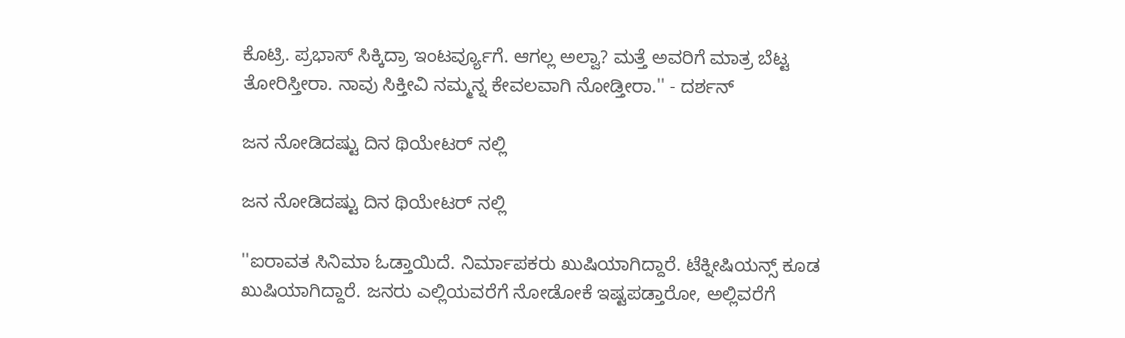ಕೊಟ್ರಿ. ಪ್ರಭಾಸ್ ಸಿಕ್ಕಿದ್ರಾ ಇಂಟರ್ವ್ಯೂಗೆ. ಆಗಲ್ಲ ಅಲ್ವಾ? ಮತ್ತೆ ಅವರಿಗೆ ಮಾತ್ರ ಬೆಟ್ಟ ತೋರಿಸ್ತೀರಾ. ನಾವು ಸಿಕ್ತೀವಿ ನಮ್ಮನ್ನ ಕೇವಲವಾಗಿ ನೋಡ್ತೀರಾ.'' - ದರ್ಶನ್

ಜನ ನೋಡಿದಷ್ಟು ದಿನ ಥಿಯೇಟರ್ ನಲ್ಲಿ

ಜನ ನೋಡಿದಷ್ಟು ದಿನ ಥಿಯೇಟರ್ ನಲ್ಲಿ

''ಐರಾವತ ಸಿನಿಮಾ ಓಡ್ತಾಯಿದೆ. ನಿರ್ಮಾಪಕರು ಖುಷಿಯಾಗಿದ್ದಾರೆ. ಟೆಕ್ನೀಷಿಯನ್ಸ್ ಕೂಡ ಖುಷಿಯಾಗಿದ್ದಾರೆ. ಜನರು ಎಲ್ಲಿಯವರೆಗೆ ನೋಡೋಕೆ ಇಷ್ಟಪಡ್ತಾರೋ, ಅಲ್ಲಿವರೆಗೆ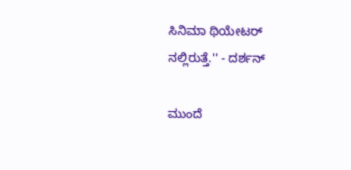ಸಿನಿಮಾ ಥಿಯೇಟರ್ ನಲ್ಲಿರುತ್ತೆ.'' - ದರ್ಶನ್

ಮುಂದೆ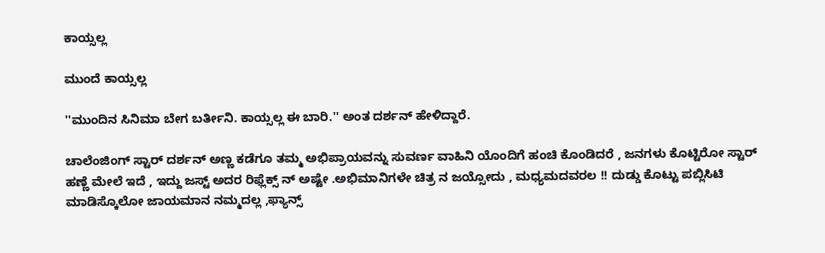ಕಾಯ್ಸಲ್ಲ

ಮುಂದೆ ಕಾಯ್ಸಲ್ಲ

''ಮುಂದಿನ ಸಿನಿಮಾ ಬೇಗ ಬರ್ತೀನಿ. ಕಾಯ್ಸಲ್ಲ ಈ ಬಾರಿ.'' ಅಂತ ದರ್ಶನ್ ಹೇಳಿದ್ದಾರೆ.

ಚಾಲೆಂಜಿಂಗ್ ಸ್ಟಾರ್ ದರ್ಶನ್ ಅಣ್ಣ ಕಡೆಗೂ ತಮ್ಮ ಅಭಿಪ್ರಾಯವನ್ನು ಸುವರ್ಣ ವಾಹಿನಿ ಯೊಂದಿಗೆ ಹಂಚಿ ಕೊಂಡಿದರೆ , ಜನಗಳು ಕೊಟ್ಟಿರೋ ಸ್ಟಾರ್ ಹಣ್ಣೆ ಮೇಲೆ ಇದೆ , ಇದ್ದು ಜಸ್ಟ್ ಅದರ ರಿಫ್ಲೆಕ್ಸ್ ನ್ ಅಷ್ಟೇ .ಅಭಿಮಾನಿಗಳೇ ಚಿತ್ರ ನ ಜಯ್ಸೋದು , ಮಧ್ಯಮದವರಲ !! ದುಡ್ಡು ಕೊಟ್ಟು ಪಬ್ಲಿಸಿಟಿ ಮಾಡಿಸ್ಕೊಲೋ ಜಾಯಮಾನ ನಮ್ಮದಲ್ಲ ,ಫ್ಯಾನ್ಸ್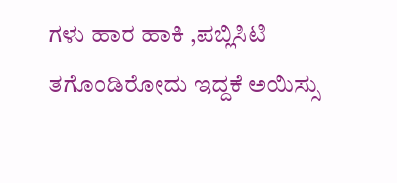ಗಳು ಹಾರ ಹಾಕಿ ,ಪಬ್ಲಿಸಿಟಿ ತಗೊಂಡಿರೋದು ಇದ್ದಕೆ ಅಯಿಸ್ಸು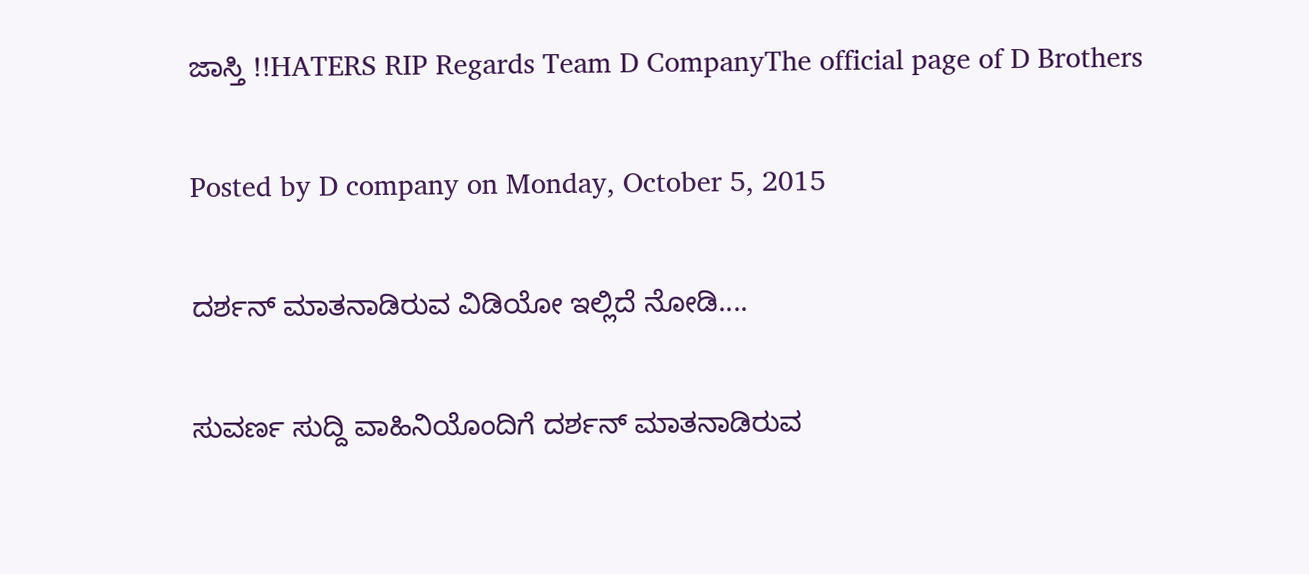ಜಾಸ್ತಿ !!HATERS RIP Regards Team D CompanyThe official page of D Brothers

Posted by D company on Monday, October 5, 2015

ದರ್ಶನ್ ಮಾತನಾಡಿರುವ ವಿಡಿಯೋ ಇಲ್ಲಿದೆ ನೋಡಿ....

ಸುವರ್ಣ ಸುದ್ದಿ ವಾಹಿನಿಯೊಂದಿಗೆ ದರ್ಶನ್ ಮಾತನಾಡಿರುವ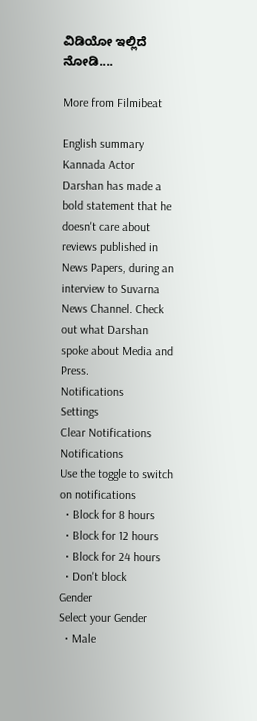ವಿಡಿಯೋ ಇಲ್ಲಿದೆ ನೋಡಿ....

More from Filmibeat

English summary
Kannada Actor Darshan has made a bold statement that he doesn't care about reviews published in News Papers, during an interview to Suvarna News Channel. Check out what Darshan spoke about Media and Press.
Notifications
Settings
Clear Notifications
Notifications
Use the toggle to switch on notifications
  • Block for 8 hours
  • Block for 12 hours
  • Block for 24 hours
  • Don't block
Gender
Select your Gender
  • Male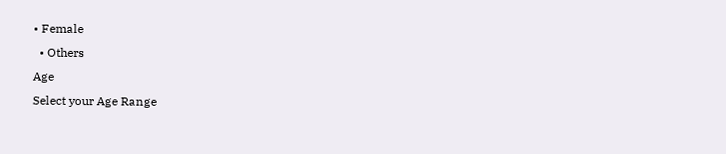• Female
  • Others
Age
Select your Age Range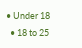• Under 18
  • 18 to 25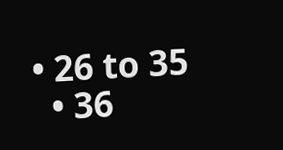• 26 to 35
  • 36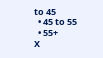to 45
  • 45 to 55
  • 55+
X